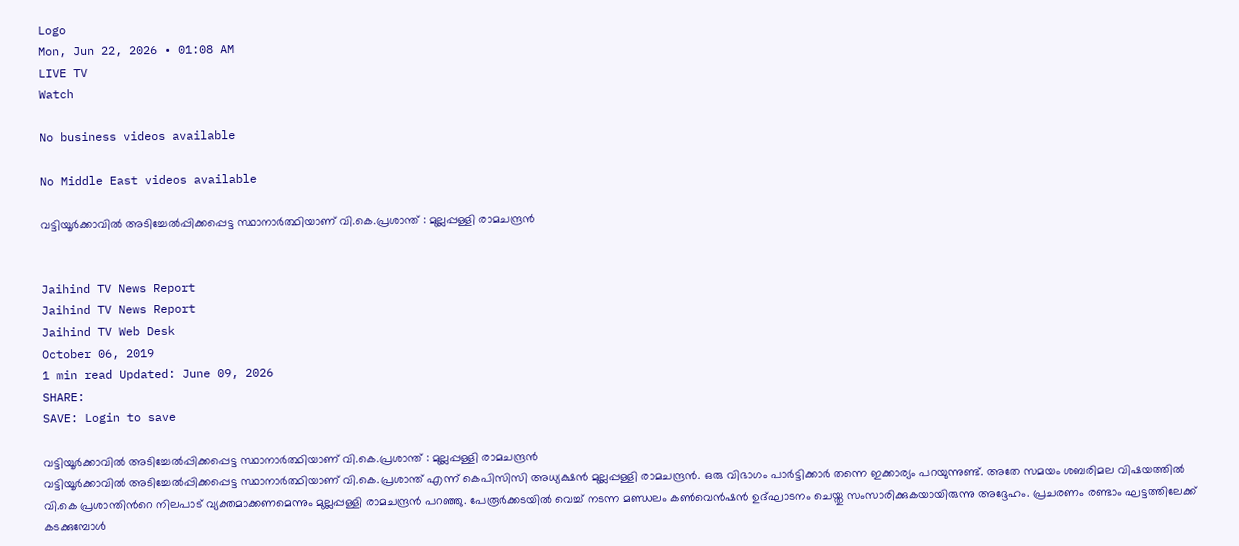Logo
Mon, Jun 22, 2026 • 01:08 AM
LIVE TV
Watch

No business videos available

No Middle East videos available

വട്ടിയൂർക്കാവിൽ അടിച്ചേൽപ്പിക്കപ്പെട്ട സ്ഥാനാർത്ഥിയാണ് വി.കെ.പ്രശാന്ത് : മുല്ലപ്പള്ളി രാമചന്ദ്രൻ


Jaihind TV News Report
Jaihind TV News Report
Jaihind TV Web Desk
October 06, 2019
1 min read Updated: June 09, 2026
SHARE:
SAVE: Login to save

വട്ടിയൂർക്കാവിൽ അടിച്ചേൽപ്പിക്കപ്പെട്ട സ്ഥാനാർത്ഥിയാണ് വി.കെ.പ്രശാന്ത് : മുല്ലപ്പള്ളി രാമചന്ദ്രൻ
വട്ടിയൂർക്കാവിൽ അടിച്ചേൽപ്പിക്കപ്പെട്ട സ്ഥാനാർത്ഥിയാണ് വി.കെ.പ്രശാന്ത് എന്ന് കെപിസിസി അധ്യക്ഷൻ മുല്ലപ്പള്ളി രാമചന്ദ്രൻ. ഒരു വിഭാഗം പാർട്ടിക്കാർ തന്നെ ഇക്കാര്യം പറയുന്നുണ്ട്. അതേ സമയം ശബരിമല വിഷയത്തിൽ വി.കെ പ്രശാന്തിന്‍റെ നിലപാട് വ്യക്തമാക്കണമെന്നും മുല്ലപ്പള്ളി രാമചന്ദ്രൻ പറഞ്ഞു. പേരൂർക്കടയിൽ വെച്ച് നടന്ന മണ്ഡലം കൺവെൻഷൻ ഉദ്ഘാടനം ചെയ്തു സംസാരിക്കുകയായിരുന്നു അദ്ദേഹം. പ്രചരണം രണ്ടാം ഘട്ടത്തിലേക്ക് കടക്കുമ്പോൾ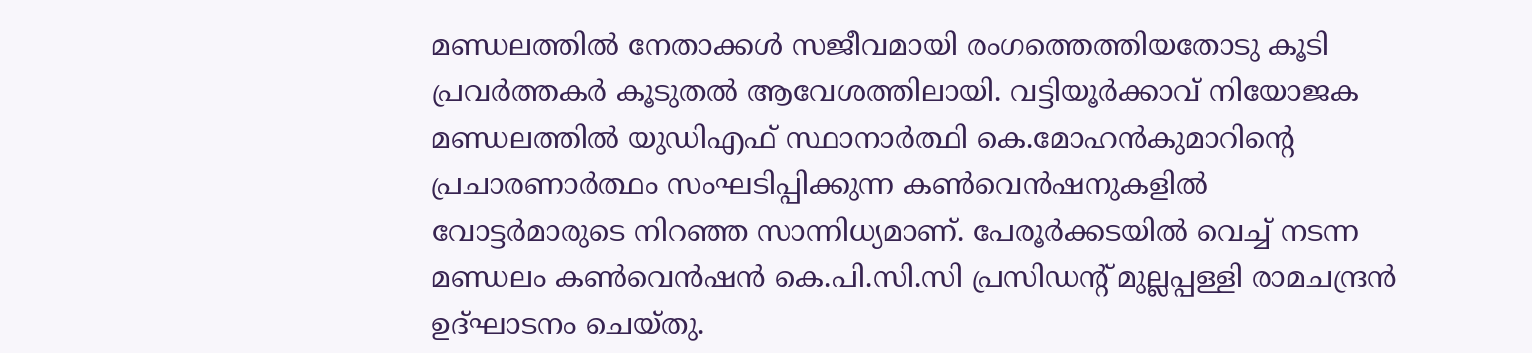മണ്ഡലത്തിൽ നേതാക്കൾ സജീവമായി രംഗത്തെത്തിയതോടു കൂടി പ്രവർത്തകർ കൂടുതൽ ആവേശത്തിലായി. വട്ടിയൂർക്കാവ് നിയോജക മണ്ഡലത്തിൽ യുഡിഎഫ് സ്ഥാനാർത്ഥി കെ.മോഹൻകുമാറിന്‍റെ പ്രചാരണാർത്ഥം സംഘടിപ്പിക്കുന്ന കൺവെൻഷനുകളിൽ വോട്ടർമാരുടെ നിറഞ്ഞ സാന്നിധ്യമാണ്. പേരൂർക്കടയിൽ വെച്ച് നടന്ന മണ്ഡലം കൺവെൻഷൻ കെ.പി.സി.സി പ്രസിഡന്‍റ് മുല്ലപ്പള്ളി രാമചന്ദ്രൻ ഉദ്ഘാടനം ചെയ്തു.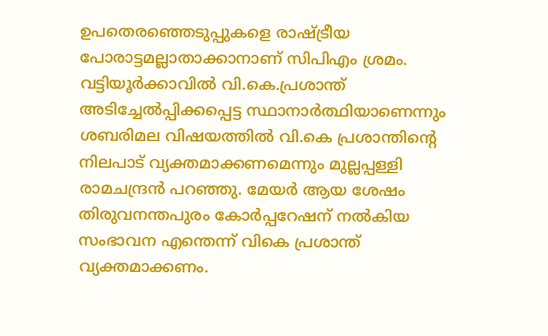ഉപതെരഞ്ഞെടുപ്പുകളെ രാഷ്ട്രീയ പോരാട്ടമല്ലാതാക്കാനാണ് സിപിഎം ശ്രമം. വട്ടിയൂർക്കാവിൽ വി.കെ.പ്രശാന്ത് അടിച്ചേൽപ്പിക്കപ്പെട്ട സ്ഥാനാർത്ഥിയാണെന്നും ശബരിമല വിഷയത്തിൽ വി.കെ പ്രശാന്തിന്‍റെ നിലപാട് വ്യക്തമാക്കണമെന്നും മുല്ലപ്പള്ളി രാമചന്ദ്രൻ പറഞ്ഞു. മേയർ ആയ ശേഷം തിരുവനന്തപുരം കോർപ്പറേഷന് നൽകിയ സംഭാവന എന്തെന്ന് വികെ പ്രശാന്ത് വ്യക്തമാക്കണം.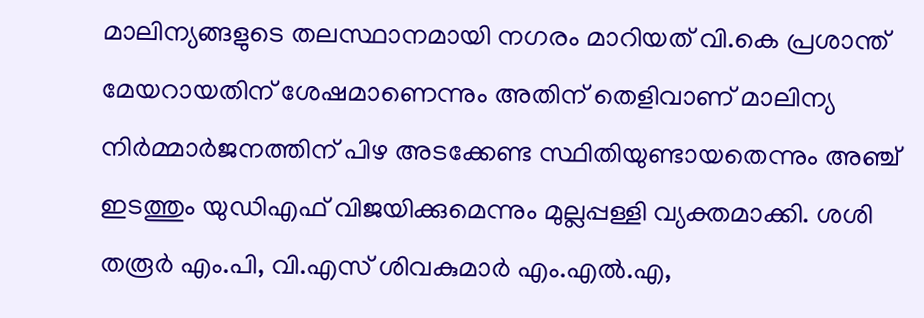മാലിന്യങ്ങളുടെ തലസ്ഥാനമായി നഗരം മാറിയത് വി.കെ പ്രശാന്ത് മേയറായതിന് ശേഷമാണെന്നും അതിന് തെളിവാണ് മാലിന്യ നിർമ്മാർജനത്തിന് പിഴ അടക്കേണ്ട സ്ഥിതിയുണ്ടായതെന്നും അഞ്ച് ഇടത്തും യുഡിഎഫ് വിജയിക്കുമെന്നും മുല്ലപ്പള്ളി വ്യക്തമാക്കി. ശശി തരൂർ എം.പി, വി.എസ് ശിവകുമാർ എം.എൽ.എ,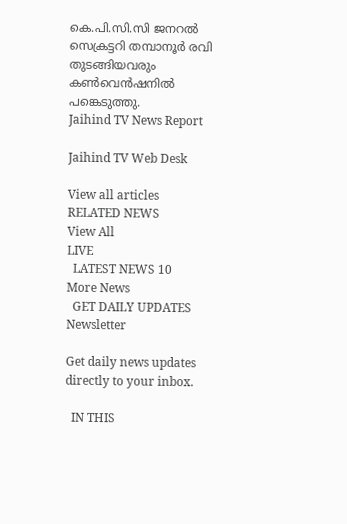കെ.പി.സി.സി ജനറൽ സെക്രട്ടറി തമ്പാനൂർ രവി തുടങ്ങിയവരും കൺവെൻഷനിൽ പങ്കെടുത്തു.
Jaihind TV News Report

Jaihind TV Web Desk

View all articles
RELATED NEWS
View All
LIVE
  LATEST NEWS 10
More News
  GET DAILY UPDATES
Newsletter

Get daily news updates directly to your inbox.

  IN THIS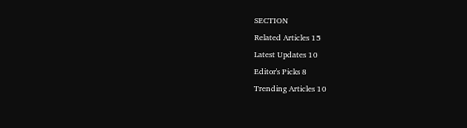SECTION
Related Articles 15
Latest Updates 10
Editor's Picks 8
Trending Articles 10